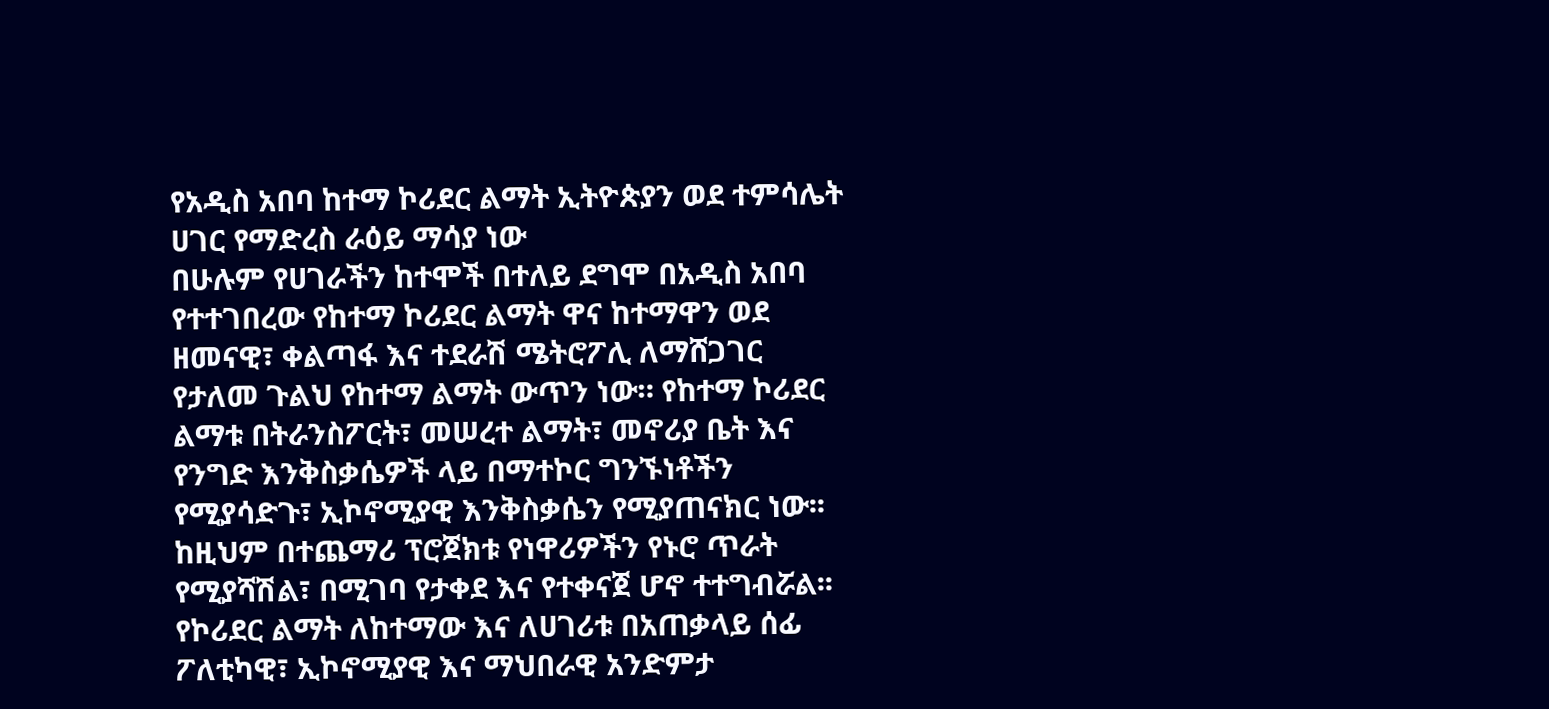የአዲስ አበባ ከተማ ኮሪደር ልማት ኢትዮጵያን ወደ ተምሳሌት ሀገር የማድረስ ራዕይ ማሳያ ነው
በሁሉም የሀገራችን ከተሞች በተለይ ደግሞ በአዲስ አበባ የተተገበረው የከተማ ኮሪደር ልማት ዋና ከተማዋን ወደ ዘመናዊ፣ ቀልጣፋ እና ተደራሽ ሜትሮፖሊ ለማሸጋገር የታለመ ጉልህ የከተማ ልማት ውጥን ነው። የከተማ ኮሪደር ልማቱ በትራንስፖርት፣ መሠረተ ልማት፣ መኖሪያ ቤት እና የንግድ እንቅስቃሴዎች ላይ በማተኮር ግንኙነቶችን የሚያሳድጉ፣ ኢኮኖሚያዊ እንቅስቃሴን የሚያጠናክር ነው፡፡
ከዚህም በተጨማሪ ፕሮጀክቱ የነዋሪዎችን የኑሮ ጥራት የሚያሻሽል፣ በሚገባ የታቀደ እና የተቀናጀ ሆኖ ተተግብሯል፡፡ የኮሪደር ልማት ለከተማው እና ለሀገሪቱ በአጠቃላይ ሰፊ ፖለቲካዊ፣ ኢኮኖሚያዊ እና ማህበራዊ አንድምታ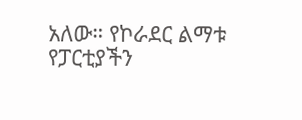አለው። የኮራደር ልማቱ የፓርቲያችን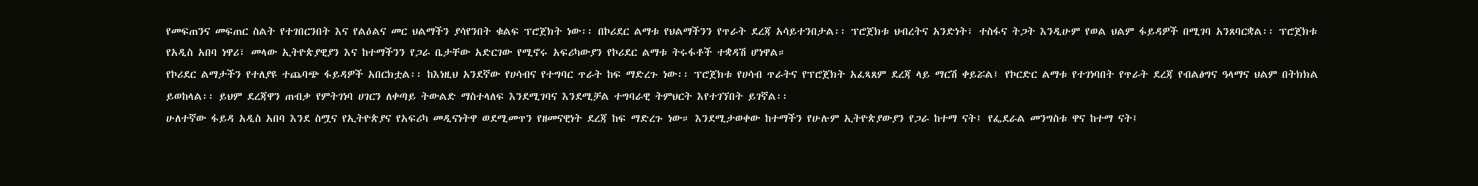የመፍጠንና መፍጠር ስልት የተገበርንበት እና የልዕልና መር ህልማችን ያሳየንበት ቁልፍ ፕሮጀክት ነው፡፡ በኮሪደር ልማቱ የህልማችንን የጥራት ደረጃ አሳይተንበታል፡፡ ፕሮጀክቱ ህብረትና አንድነት፣ ተስፋና ትጋት እንዲሁም የወል ህልም ፋይዳዎች በሚገባ አንጸባርቋል፡፡ ፕሮጀክቱ የአዲስ አበባ ነዋሪ፣ መላው ኢትዮጵያዊያን እና ከተማችንን የጋራ ቤታቸው አድርገው የሚኖሩ አፍሪካውያን የኮሪደር ልማቱ ትሩፋቶች ተቋዳሽ ሆነዋል።
የኮሪደር ልማታችን የተለያዩ ተጨባጭ ፋይዳዎች አበርክቷል፡፡ ከእነዚህ አንደኛው የሀሳብና የተግባር ጥራት ከፍ ማድረጉ ነው፡፡ ፕሮጀክቱ የሀሳብ ጥራትና የፕሮጀክት አፈጻጸም ደረጃ ላይ ማርሽ ቀይሯል፤ የኮርድር ልማቱ የተገነባበት የጥራት ደረጃ የብልፅግና ዓላማና ህልም በትክክል ይወከላል፡፡ ይህም ደረጃዋን ጠብቃ የምትገነባ ሀገርን ለቀጣይ ትውልድ ማስተላለፍ እንደሚገባና እንደሚቻል ተግባራዊ ትምህርት እየተገኘበት ይገኛል፡፡
ሁለተኛው ፋይዳ አዲስ አበባ እንደ ስሟና የኢትዮጵያና የአፍሪካ መዲናነትዋ ወደሚመጥን የዘመናዊነት ደረጃ ከፍ ማድረጉ ነው። እንደሚታወቀው ከተማችን የሁሉም ኢትዮጵያውያን የጋራ ከተማ ናት፤ የፌደራል መንግስቱ ዋና ከተማ ናት፤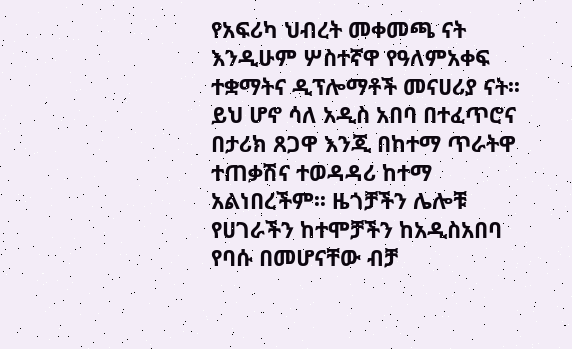የአፍሪካ ህብረት መቀመጫ ናት እንዲሁም ሦስተኛዋ የዓለምአቀፍ ተቋማትና ዲፕሎማቶች መናሀሪያ ናት፡፡ ይህ ሆኖ ሳለ አዲስ አበባ በተፈጥሮና በታሪክ ጸጋዋ እንጂ በከተማ ጥራትዋ ተጠቃሽና ተወዳዳሪ ከተማ አልነበረችም፡፡ ዜጎቻችን ሌሎቹ የሀገራችን ከተሞቻችን ከአዲስአበባ የባሱ በመሆናቸው ብቻ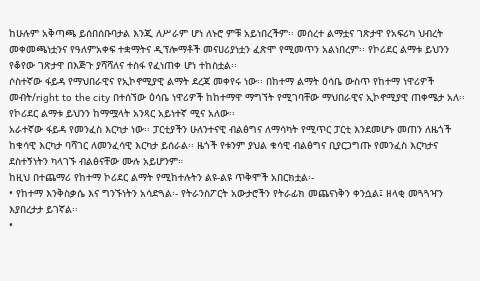ከሁሉም አቅጣጫ ይሰበሰቡባታል እንጂ ለሥራም ሆነ ለኑሮ ምቹ አይነበረችም፡፡ መሰረተ ልማቷና ገጽታዋ የአፍሪካ ህብረት መቀመጫነቷንና የዓለምአቀፍ ተቋማትና ዲፕሎማቶች መናሀሪያነቷን ፈጽሞ የሚመጥን አልነበረም፡፡ የኮሪደር ልማቱ ይህንን የቆየው ገጽታዋ በእጅጉ ያሻሻለና ተስፋ የፈነጠቀ ሆነ ተከስቷል፡፡
ሶስተኛው ፋይዳ የማህበራዊና የኢኮኖሚያዊ ልማት ደረጃ መቀየሩ ነው፡፡ በከተማ ልማት ዕሳቤ ውስጥ የከተማ ነዋሪዎች መብት/right to the city በተሰኘው ዕሳቤ ነዋሪዎች ከከተማዋ ማግኘት የሚገባቸው ማህበራዊና ኢኮኖሚያዊ ጠቀሜታ አለ፡፡ የኮሪደር ልማቱ ይህንን ከማሟላት አንጻር አይነተኛ ሚና አለው፡፡
አራተኛው ፋይዳ የመንፈስ እርካታ ነው፡፡ ፓርቲያችን ሁለንተናዊ ብልፅግና ለማሳካት የሚጥር ፓርቲ እንደመሆኑ መጠን ለዜጎች ከቁሳዊ እርካታ ባሻገር ለመንፈሳዊ እርካታ ይሰራል፡፡ ዜጎች የቱንም ያህል ቁሳዊ ብልፅግና ቢያርጋግጡ የመንፈስ እርካታና ደስተኝነትን ካላገኙ ብልፅናቸው ሙሉ አይሆንም።
ከዚህ በተጨማሪ የከተማ ኮሪደር ልማት የሚከተሉትን ልዩ-ልዩ ጥቅሞች አበርክቷል፡-
• የከተማ እንቅስቃሴ እና ግንኙነትን አሳድጓል፡- የትራንስፖርት አውታሮችን የትራፊክ መጨናነቅን ቀንሷል፤ ዘላቂ መጓጓዣን እያበረታታ ይገኛል፡፡
•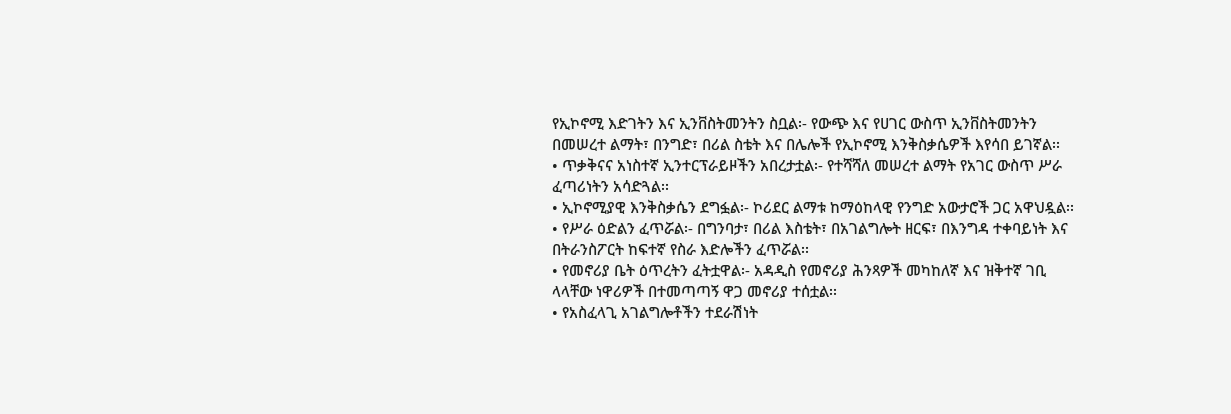የኢኮኖሚ እድገትን እና ኢንቨስትመንትን ስቧል፡- የውጭ እና የሀገር ውስጥ ኢንቨስትመንትን በመሠረተ ልማት፣ በንግድ፣ በሪል ስቴት እና በሌሎች የኢኮኖሚ እንቅስቃሴዎች እየሳበ ይገኛል፡፡
• ጥቃቅናና አነስተኛ ኢንተርፕራይዞችን አበረታቷል፡- የተሻሻለ መሠረተ ልማት የአገር ውስጥ ሥራ ፈጣሪነትን አሳድጓል፡፡
• ኢኮኖሚያዊ እንቅስቃሴን ደግፏል፡- ኮሪደር ልማቱ ከማዕከላዊ የንግድ አውታሮች ጋር አዋህዷል፡፡
• የሥራ ዕድልን ፈጥሯል፡- በግንባታ፣ በሪል እስቴት፣ በአገልግሎት ዘርፍ፣ በእንግዳ ተቀባይነት እና በትራንስፖርት ከፍተኛ የስራ እድሎችን ፈጥሯል፡፡
• የመኖሪያ ቤት ዕጥረትን ፈትቷዋል፡- አዳዲስ የመኖሪያ ሕንጻዎች መካከለኛ እና ዝቅተኛ ገቢ ላላቸው ነዋሪዎች በተመጣጣኝ ዋጋ መኖሪያ ተሰቷል፡፡
• የአስፈላጊ አገልግሎቶችን ተደራሽነት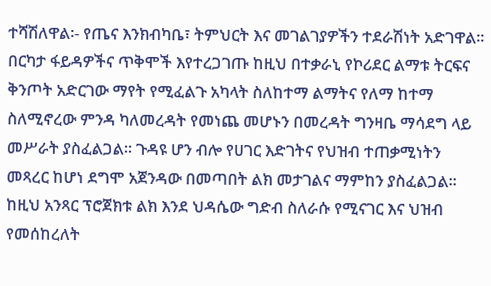ተሻሽለዋል፡- የጤና እንክብካቤ፣ ትምህርት እና መገልገያዎችን ተደራሽነት አድገዋል፡፡
በርካታ ፋይዳዎችና ጥቅሞች እየተረጋገጡ ከዚህ በተቃራኒ የኮሪደር ልማቱ ትርፍና ቅንጦት አድርገው ማየት የሚፈልጉ አካላት ስለከተማ ልማትና የለማ ከተማ ስለሚኖረው ምንዳ ካለመረዳት የመነጨ መሆኑን በመረዳት ግንዛቤ ማሳደግ ላይ መሥራት ያስፈልጋል፡፡ ጉዳዩ ሆን ብሎ የሀገር እድገትና የህዝብ ተጠቃሚነትን መጻረር ከሆነ ደግሞ አጀንዳው በመጣበት ልክ መታገልና ማምከን ያስፈልጋል፡፡ ከዚህ አንጻር ፕሮጀክቱ ልክ እንደ ህዳሴው ግድብ ስለራሱ የሚናገር እና ህዝብ የመሰከረለት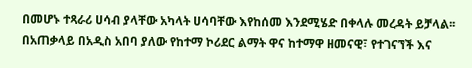በመሆኑ ተጻራሪ ሀሳብ ያላቸው አካላት ሀሳባቸው እየከሰመ እንደሚሄድ በቀላሉ መረዳት ይቻላል፡፡
በአጠቃላይ በአዲስ አበባ ያለው የከተማ ኮሪደር ልማት ዋና ከተማዋ ዘመናዊ፣ የተገናኘች እና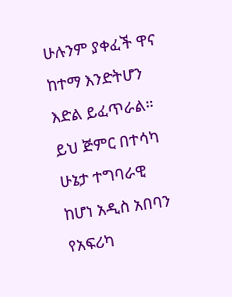ሁሉንም ያቀፈች ዋና ከተማ እንድትሆን እድል ይፈጥራል። ይህ ጅምር በተሳካ ሁኔታ ተግባራዊ ከሆነ አዲስ አበባን የአፍሪካ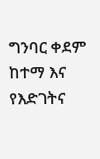ግንባር ቀደም ከተማ እና የእድገትና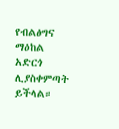የብልፅግና ማዕከል አድርጎ ሊያስቀምጣት ይችላል።